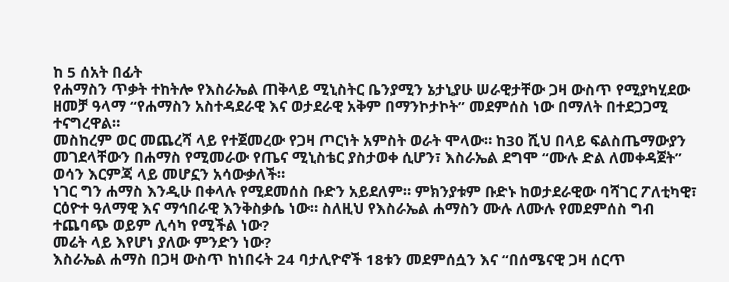ከ 5 ሰአት በፊት
የሐማስን ጥቃት ተከትሎ የእስራኤል ጠቅላይ ሚኒስትር ቤንያሚን ኔታኒያሁ ሠራዊታቸው ጋዛ ውስጥ የሚያካሂደው ዘመቻ ዓላማ “የሐማስን አስተዳደራዊ እና ወታደራዊ አቅም በማንኮታኮት” መደምሰስ ነው በማለት በተደጋጋሚ ተናግረዋል።
መስከረም ወር መጨረሻ ላይ የተጀመረው የጋዛ ጦርነት አምስት ወራት ሞላው። ከ30 ሺህ በላይ ፍልስጤማውያን መገደላቸውን በሐማስ የሚመራው የጤና ሚኒስቴር ያስታወቀ ሲሆን፣ እስራኤል ደግሞ “ሙሉ ድል ለመቀዳጀት” ወሳን እርምጃ ላይ መሆኗን አሳውቃለች።
ነገር ግን ሐማስ እንዲሁ በቀላሉ የሚደመሰስ ቡድን አይደለም። ምክንያቱም ቡድኑ ከወታደራዊው ባሻገር ፖለቲካዊ፣ ርዕዮተ ዓለማዊ እና ማኅበራዊ እንቅስቃሴ ነው። ስለዚህ የእስራኤል ሐማስን ሙሉ ለሙሉ የመደምሰስ ግብ ተጨባጭ ወይም ሊሳካ የሚችል ነው?
መሬት ላይ እየሆነ ያለው ምንድን ነው?
እስራኤል ሐማስ በጋዛ ውስጥ ከነበሩት 24 ባታሊዮኖች 18ቱን መደምሰሷን እና “በሰሜናዊ ጋዛ ሰርጥ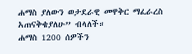ሐማስ ያለውን ወታደራዊ መዋቅር ማፈራረስ አጠናቅቄያለሁ” ብላለች።
ሐማስ 1200 ሰዎችን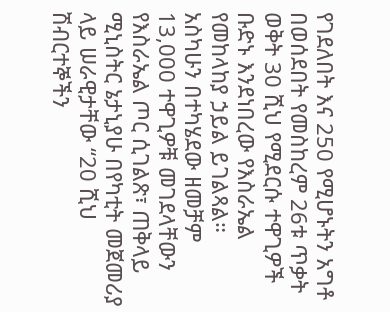የገደለበት እና 250 የሚሆኑትን አግቶ በወሰደበት የመስከረም 26ቱ ጥቃት ወቅት 30 ሺህ የሚደርሱ ተዋጊዎች ቡድኑ እንደነበረው የእስራኤል የመከላከያ ኃይል ይገልጻል።
አስካሁን በተካሄደው ዘመቻም 13,000 ተዋጊዎቹ መገደላቸውን የእስራኤል ጦር ሲገልጽ፣ ጠቅላይ ሚኒስትር ኔታኒያሁ በየካቲት መጀመሪያ ላይ ሠራዊታቸው “20 ሺህ ሽብርተኞችን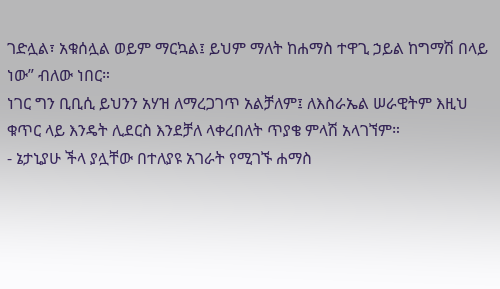ገድሏል፣ አቁሰሏል ወይም ማርኳል፤ ይህም ማለት ከሐማስ ተዋጊ ኃይል ከግማሽ በላይ ነው” ብለው ነበር።
ነገር ግን ቢቢሲ ይህንን አሃዝ ለማረጋገጥ አልቻለም፤ ለእስራኤል ሠራዊትም እዚህ ቁጥር ላይ እንዴት ሊደርስ እንደቻለ ላቀረበለት ጥያቄ ምላሽ አላገኘም።
- ኔታኒያሁ ችላ ያሏቸው በተለያዩ አገራት የሚገኙ ሐማስ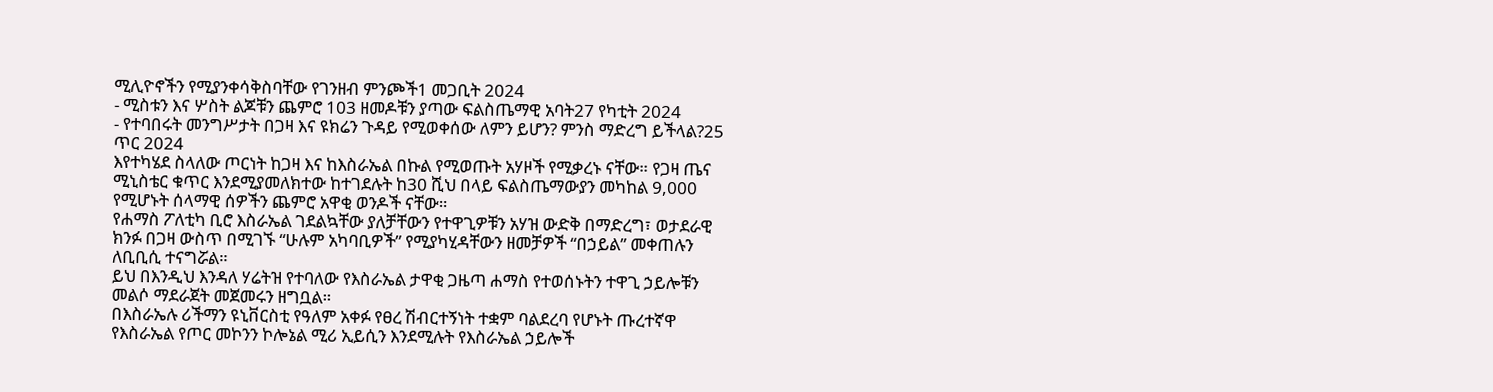ሚሊዮኖችን የሚያንቀሳቅስባቸው የገንዘብ ምንጮች1 መጋቢት 2024
- ሚስቱን እና ሦስት ልጆቹን ጨምሮ 103 ዘመዶቹን ያጣው ፍልስጤማዊ አባት27 የካቲት 2024
- የተባበሩት መንግሥታት በጋዛ እና ዩክሬን ጉዳይ የሚወቀሰው ለምን ይሆን? ምንስ ማድረግ ይችላል?25 ጥር 2024
እየተካሄደ ስላለው ጦርነት ከጋዛ እና ከእስራኤል በኩል የሚወጡት አሃዞች የሚቃረኑ ናቸው። የጋዛ ጤና ሚኒስቴር ቁጥር እንደሚያመለክተው ከተገደሉት ከ30 ሺህ በላይ ፍልስጤማውያን መካከል 9,000 የሚሆኑት ሰላማዊ ሰዎችን ጨምሮ አዋቂ ወንዶች ናቸው።
የሐማስ ፖለቲካ ቢሮ እስራኤል ገደልኳቸው ያለቻቸውን የተዋጊዎቹን አሃዝ ውድቅ በማድረግ፣ ወታደራዊ ክንፉ በጋዛ ውስጥ በሚገኙ “ሁሉም አካባቢዎች” የሚያካሂዳቸውን ዘመቻዎች “በኃይል” መቀጠሉን ለቢቢሲ ተናግሯል።
ይህ በእንዲህ እንዳለ ሃሬትዝ የተባለው የእስራኤል ታዋቂ ጋዜጣ ሐማስ የተወሰኑትን ተዋጊ ኃይሎቹን መልሶ ማደራጀት መጀመሩን ዘግቧል።
በእስራኤሉ ሪችማን ዩኒቨርስቲ የዓለም አቀፉ የፀረ ሽብርተኝነት ተቋም ባልደረባ የሆኑት ጡረተኛዋ የእስራኤል የጦር መኮንን ኮሎኔል ሚሪ ኢይሲን እንደሚሉት የእስራኤል ኃይሎች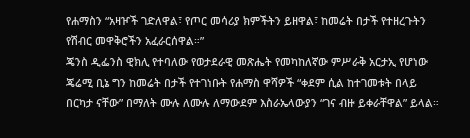የሐማስን “አዛዦች ገድለዋል፣ የጦር መሳሪያ ክምችትን ይዘዋል፣ ከመሬት በታች የተዘረጉትን የሽብር መዋቅሮችን አፈራርሰዋል።”
ጄንስ ዲፌንስ ዊክሊ የተባለው የወታደራዊ መጽሔት የመካከለኛው ምሥራቅ አርታኢ የሆነው ጄሬሚ ቢኔ ግን ከመሬት በታች የተገነቡት የሐማስ ዋሻዎች “ቀደም ሲል ከተገመቱት በላይ በርካታ ናቸው” በማለት ሙሉ ለሙሉ ለማውደም እስራኤላውያን “ገና ብዙ ይቀራቸዋል” ይላል።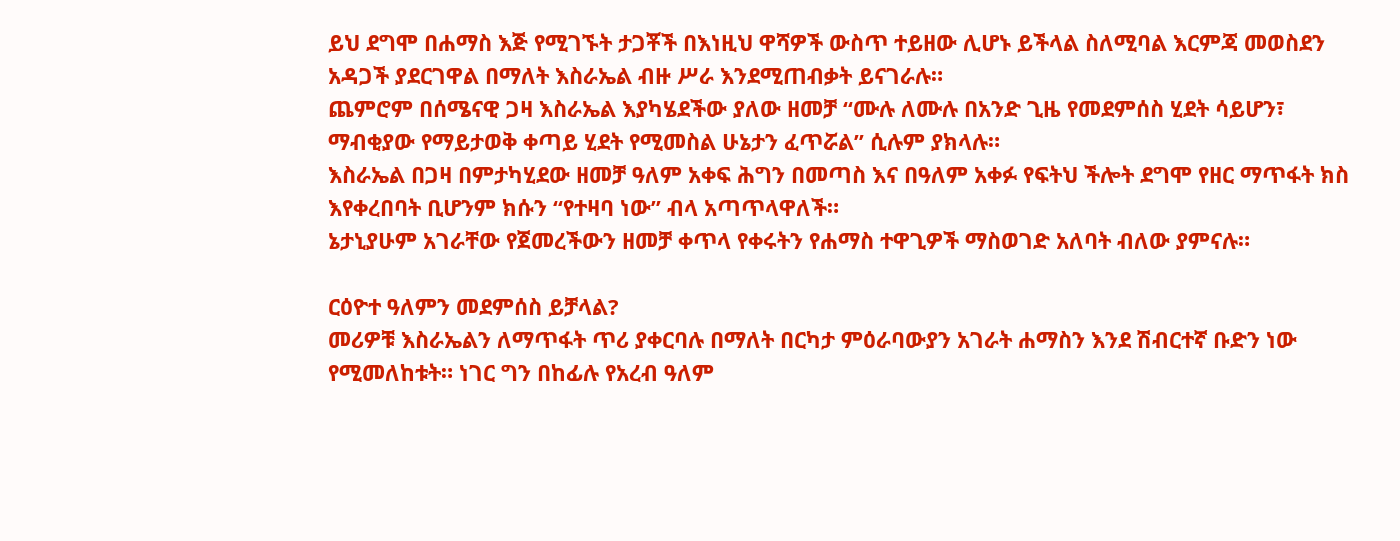ይህ ደግሞ በሐማስ እጅ የሚገኙት ታጋቾች በእነዚህ ዋሻዎች ውስጥ ተይዘው ሊሆኑ ይችላል ስለሚባል እርምጃ መወስደን አዳጋች ያደርገዋል በማለት እስራኤል ብዙ ሥራ እንደሚጠብቃት ይናገራሉ።
ጨምሮም በሰሜናዊ ጋዛ እስራኤል እያካሄደችው ያለው ዘመቻ “ሙሉ ለሙሉ በአንድ ጊዜ የመደምሰስ ሂደት ሳይሆን፣ ማብቂያው የማይታወቅ ቀጣይ ሂደት የሚመስል ሁኔታን ፈጥሯል” ሲሉም ያክላሉ።
እስራኤል በጋዛ በምታካሂደው ዘመቻ ዓለም አቀፍ ሕግን በመጣስ እና በዓለም አቀፉ የፍትህ ችሎት ደግሞ የዘር ማጥፋት ክስ እየቀረበባት ቢሆንም ክሱን “የተዛባ ነው” ብላ አጣጥላዋለች።
ኔታኒያሁም አገራቸው የጀመረችውን ዘመቻ ቀጥላ የቀሩትን የሐማስ ተዋጊዎች ማስወገድ አለባት ብለው ያምናሉ።

ርዕዮተ ዓለምን መደምሰስ ይቻላል?
መሪዎቹ እስራኤልን ለማጥፋት ጥሪ ያቀርባሉ በማለት በርካታ ምዕራባውያን አገራት ሐማስን እንደ ሽብርተኛ ቡድን ነው የሚመለከቱት። ነገር ግን በከፊሉ የአረብ ዓለም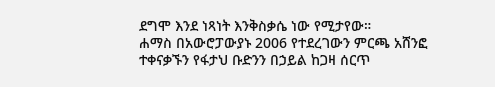ደግሞ እንደ ነጻነት እንቅስቃሴ ነው የሚታየው።
ሐማስ በአውሮፓውያኑ 2006 የተደረገውን ምርጫ አሸንፎ ተቀናቃኙን የፋታህ ቡድንን በኃይል ከጋዛ ሰርጥ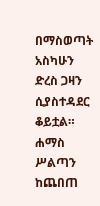በማስወጣት አስካሁን ድረስ ጋዛን ሲያስተዳደር ቆይቷል።
ሐማስ ሥልጣን ከጨበጠ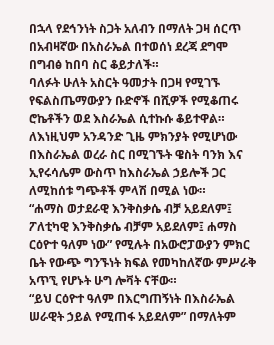በኋላ የደኅንነት ስጋት አለብን በማለት ጋዛ ሰርጥ በአብዛኛው በአስራኤል በተወሰነ ደረጃ ደግሞ በግብፅ ከበባ ስር ቆይታለች።
ባለፉት ሁለት አስርት ዓመታት በጋዛ የሚገኙ የፍልስጤማውያን ቡድኖች በሺዎች የሚቆጠሩ ሮኬቶችን ወደ እስራኤል ሲተኩሱ ቆይተዋል። ለእነዚህም አንዳንድ ጊዜ ምክንያት የሚሆነው በእስራኤል ወረራ ስር በሚገኙት ዌስት ባንክ እና ኢየሩሳሌም ውስጥ ከእስራኤል ኃይሎች ጋር ለሚከሰቱ ግጭቶች ምላሽ በሚል ነው።
“ሐማስ ወታደራዊ እንቅስቃሴ ብቻ አይደለም፤ ፖለቲካዊ እንቅስቃሴ ብቻም አይደለም፤ ሐማስ ርዕዮተ ዓለም ነው” የሚሉት በአውሮፓውያን ምክር ቤት የውጭ ግንኙነት ክፍል የመካከለኛው ምሥራቅ አጥኚ የሆኑት ሁግ ሎቫት ናቸው።
“ይህ ርዕዮተ ዓለም በእርግጠኝነት በእስራኤል ሠራዊት ኃይል የሚጠፋ አይደለም” በማለትም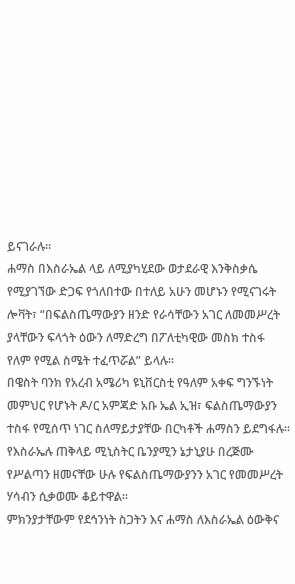ይናገራሉ።
ሐማስ በእስራኤል ላይ ለሚያካሂደው ወታደራዊ እንቅስቃሴ የሚያገኘው ድጋፍ የጎለበተው በተለይ አሁን መሆኑን የሚናገሩት ሎቫት፣ “በፍልስጤማውያን ዘንድ የራሳቸውን አገር ለመመሥረት ያላቸውን ፍላጎት ዕውን ለማድረግ በፖለቲካዊው መስክ ተስፋ የለም የሚል ስሜት ተፈጥሯል” ይላሉ።
በዌስት ባንክ የአረብ አሜሪካ ዩኒቨርስቲ የዓለም አቀፍ ግንኙነት መምህር የሆኑት ዶ/ር አምጃድ አቡ ኤል ኢዝ፣ ፍልስጤማውያን ተስፋ የሚሰጥ ነገር ስለማይታያቸው በርካቶች ሐማስን ይደግፋሉ።
የእስራኤሉ ጠቅላይ ሚኒስትር ቤንያሚን ኔታኒያሁ በረጅሙ የሥልጣን ዘመናቸው ሁሉ የፍልስጤማውያንን አገር የመመሥረት ሃሳብን ሲቃወሙ ቆይተዋል።
ምክንያታቸውም የደኅንነት ስጋትን እና ሐማስ ለእስራኤል ዕውቅና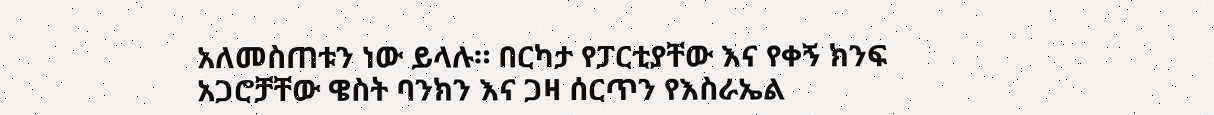አለመስጠቱን ነው ይላሉ። በርካታ የፓርቲያቸው እና የቀኝ ክንፍ አጋሮቻቸው ዌስት ባንክን እና ጋዛ ሰርጥን የእስራኤል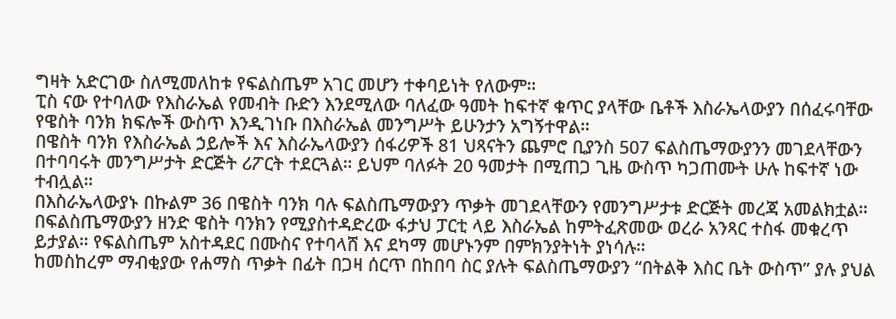ግዛት አድርገው ስለሚመለከቱ የፍልስጤም አገር መሆን ተቀባይነት የለውም።
ፒስ ናው የተባለው የእስራኤል የመብት ቡድን እንደሚለው ባለፈው ዓመት ከፍተኛ ቁጥር ያላቸው ቤቶች እስራኤላውያን በሰፈሩባቸው የዌስት ባንክ ክፍሎች ውስጥ እንዲገነቡ በእስራኤል መንግሥት ይሁንታን አግኝተዋል።
በዌስት ባንክ የእስራኤል ኃይሎች እና እስራኤላውያን ሰፋሪዎች 81 ህጻናትን ጨምሮ ቢያንስ 507 ፍልስጤማውያንን መገደላቸውን በተባባሩት መንግሥታት ድርጅት ሪፖርት ተደርጓል። ይህም ባለፉት 20 ዓመታት በሚጠጋ ጊዜ ውስጥ ካጋጠሙት ሁሉ ከፍተኛ ነው ተብሏል።
በእስራኤላውያኑ በኩልም 36 በዌስት ባንክ ባሉ ፍልስጤማውያን ጥቃት መገደላቸውን የመንግሥታቱ ድርጅት መረጃ አመልክቷል።
በፍልስጤማውያን ዘንድ ዌስት ባንክን የሚያስተዳድረው ፋታህ ፓርቲ ላይ እስራኤል ከምትፈጽመው ወረራ አንጻር ተስፋ መቁረጥ ይታያል። የፍልስጤም አስተዳደር በሙስና የተባላሸ እና ደካማ መሆኑንም በምክንያትነት ያነሳሉ።
ከመስከረም ማብቂያው የሐማስ ጥቃት በፊት በጋዛ ሰርጥ በከበባ ስር ያሉት ፍልስጤማውያን “በትልቅ እስር ቤት ውስጥ” ያሉ ያህል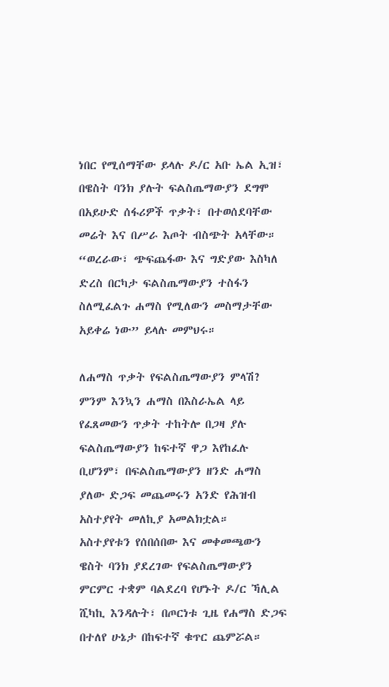ነበር የሚሰማቸው ይላሉ ዶ/ር አቡ ኤል ኢዝ፣ በዌስት ባንክ ያሉት ፍልስጤማውያን ደግሞ በአይሁድ ሰፋሪዎች ጥቃት፣ በተወሰደባቸው መሬት እና በሥራ እጦት ብስጭት አላቸው።
“ወረራው፣ ጭፍጨፋው እና ግድያው እስካለ ድረስ በርካታ ፍልስጤማውያን ተስፋን ስለሚፈልጉ ሐማስ የሚለውን መስማታቸው አይቀሬ ነው” ይላሉ መምህሩ።

ለሐማስ ጥቃት የፍልስጤማውያን ምላሽ?
ምንም እንኳን ሐማስ በእስራኤል ላይ የፈጸመውን ጥቃት ተከትሎ በጋዛ ያሉ ፍልስጤማውያን ከፍተኛ ዋጋ እየከፈሉ ቢሆንም፣ በፍልስጤማውያን ዘንድ ሐማስ ያለው ድጋፍ መጨመሩን አንድ የሕዝብ አስተያየት መለኪያ አመልክቷል።
አስተያየቱን የሰበሰበው እና መቀመጫውን ዌስት ባንክ ያደረገው የፍልስጤማውያን ምርምር ተቋም ባልደረባ የሆኑት ዶ/ር ኻሊል ሺካኪ እንዳሉት፣ በጦርነቱ ጊዜ የሐማስ ድጋፍ በተለየ ሁኔታ በከፍተኛ ቁጥር ጨምሯል።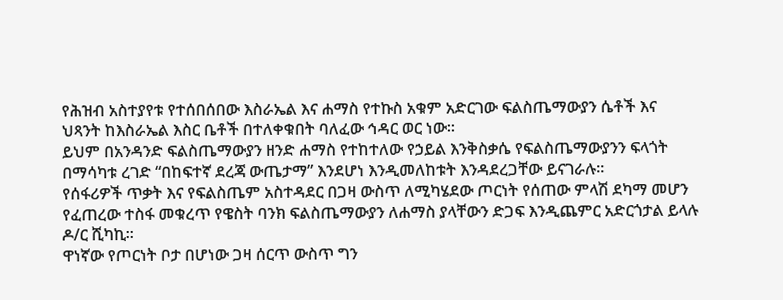የሕዝብ አስተያየቱ የተሰበሰበው እስራኤል እና ሐማስ የተኩስ አቁም አድርገው ፍልስጤማውያን ሴቶች እና ህጻንት ከእስራኤል እስር ቤቶች በተለቀቁበት ባለፈው ኅዳር ወር ነው።
ይህም በአንዳንድ ፍልስጤማውያን ዘንድ ሐማስ የተከተለው የኃይል እንቅስቃሴ የፍልስጤማውያንን ፍላጎት በማሳካቱ ረገድ “በከፍተኛ ደረጃ ውጤታማ” እንደሆነ እንዲመለከቱት እንዳደረጋቸው ይናገራሉ።
የሰፋሪዎች ጥቃት እና የፍልስጤም አስተዳደር በጋዛ ውስጥ ለሚካሄደው ጦርነት የሰጠው ምላሽ ደካማ መሆን የፈጠረው ተስፋ መቁረጥ የዌስት ባንክ ፍልስጤማውያን ለሐማስ ያላቸውን ድጋፍ እንዲጨምር አድርጎታል ይላሉ ዶ/ር ሺካኪ።
ዋነኛው የጦርነት ቦታ በሆነው ጋዛ ሰርጥ ውስጥ ግን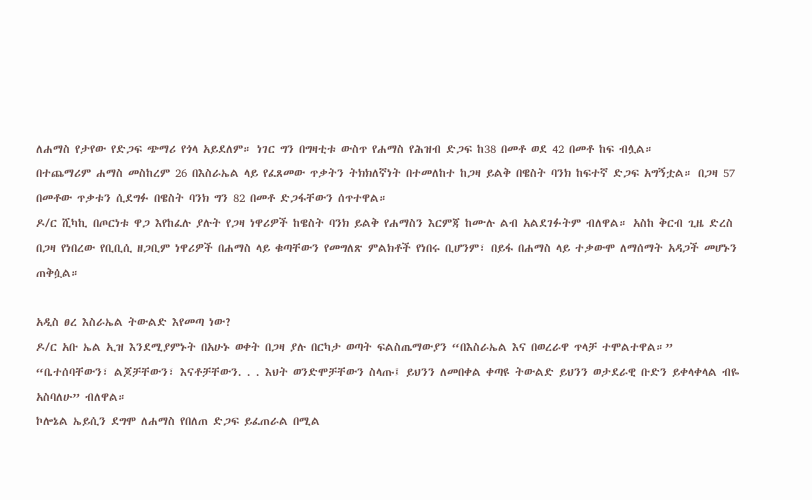ለሐማስ የታየው የድጋፍ ጭማሪ የጎላ አይደለም። ነገር ግን በግዛቲቱ ውስጥ የሐማስ የሕዝብ ድጋፍ ከ38 በመቶ ወደ 42 በመቶ ከፍ ብሏል።
በተጨማሪም ሐማስ መስከረም 26 በእስራኤል ላይ የፈጸመው ጥቃትን ትክክለኛነት በተመለከተ ከጋዛ ይልቅ በዌስት ባንክ ከፍተኛ ድጋፍ አግኝቷል። በጋዛ 57 በመቶው ጥቃቱን ሲደግፉ በዌስት ባንክ ግን 82 በመቶ ድጋፋቸውን ሰጥተዋል።
ዶ/ር ሺካኪ በጦርነቱ ዋጋ እየከፈሉ ያሉት የጋዛ ነዋሪዎች ከዌስት ባንክ ይልቅ የሐማስን እርምጃ ከሙሉ ልብ አልደገፉትም ብለዋል። አስከ ቅርብ ጊዜ ድረስ በጋዛ የነበረው የቢቢሲ ዘጋቢም ነዋሪዎች በሐማስ ላይ ቁጣቸውን የመግለጽ ምልክቶች የነበሩ ቢሆንም፣ በይፋ በሐማስ ላይ ተቃውሞ ለማሰማት አዳጋች መሆኑን ጠቅሷል።

አዲስ ፀረ እስራኤል ትውልድ እየመጣ ነው?
ዶ/ር አቡ ኤል ኢዝ እንደሚያምኑት በአሁኑ ወቀት በጋዛ ያሉ በርካታ ወጣት ፍልስጤማውያን “በእስራኤል እና በወረራዋ ጥላቻ ተሞልተዋል።”
“ቤተሰባቸውን፣ ልጆቻቸውን፣ እናቶቻቸውን. . . እህት ወንድሞቻቸውን ስላጡ፤ ይህንን ለመበቀል ቀጣዩ ትውልድ ይህንን ወታደራዊ ቡድን ይቀላቀላል ብዬ አስባለሁ” ብለዋል።
ኮሎኔል ኤይሲን ደግሞ ለሐማስ የበለጠ ድጋፍ ይፈጠራል በሚል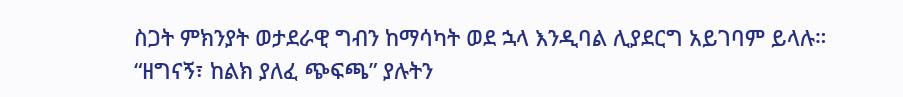ስጋት ምክንያት ወታደራዊ ግብን ከማሳካት ወደ ኋላ እንዲባል ሊያደርግ አይገባም ይላሉ።
“ዘግናኝ፣ ከልክ ያለፈ ጭፍጫ” ያሉትን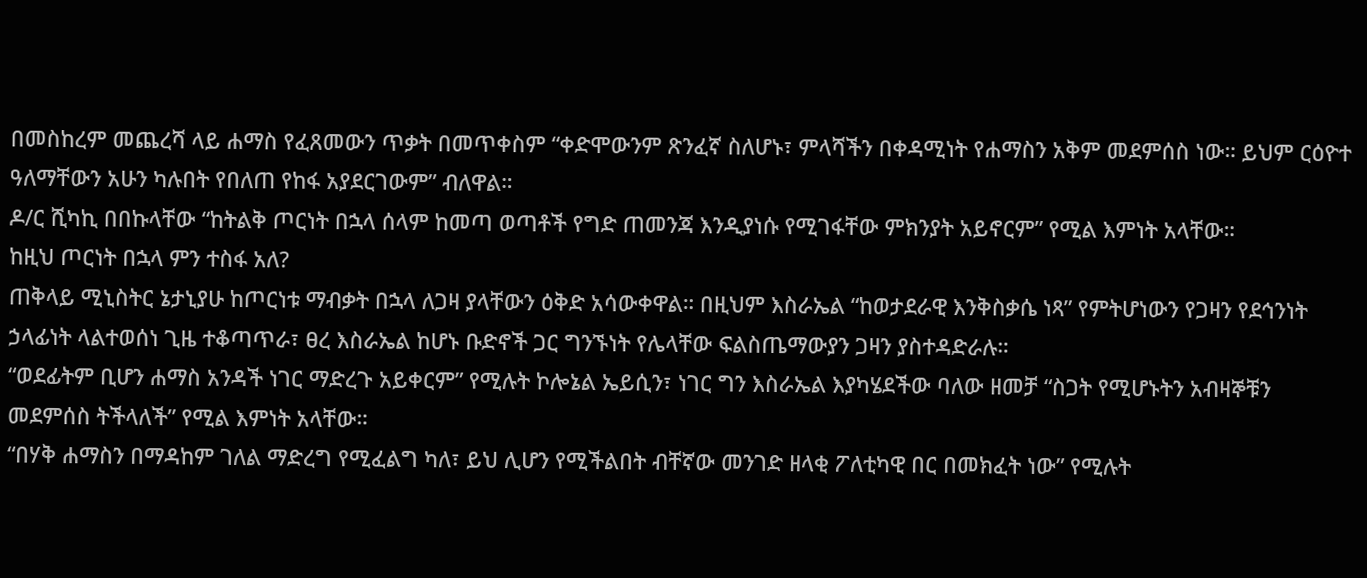በመስከረም መጨረሻ ላይ ሐማስ የፈጸመውን ጥቃት በመጥቀስም “ቀድሞውንም ጽንፈኛ ስለሆኑ፣ ምላሻችን በቀዳሚነት የሐማስን አቅም መደምሰስ ነው። ይህም ርዕዮተ ዓለማቸውን አሁን ካሉበት የበለጠ የከፋ አያደርገውም” ብለዋል።
ዶ/ር ሺካኪ በበኩላቸው “ከትልቅ ጦርነት በኋላ ሰላም ከመጣ ወጣቶች የግድ ጠመንጃ እንዲያነሱ የሚገፋቸው ምክንያት አይኖርም” የሚል እምነት አላቸው።
ከዚህ ጦርነት በኋላ ምን ተስፋ አለ?
ጠቅላይ ሚኒስትር ኔታኒያሁ ከጦርነቱ ማብቃት በኋላ ለጋዛ ያላቸውን ዕቅድ አሳውቀዋል። በዚህም እስራኤል “ከወታደራዊ እንቅስቃሴ ነጻ” የምትሆነውን የጋዛን የደኅንነት ኃላፊነት ላልተወሰነ ጊዜ ተቆጣጥራ፣ ፀረ እስራኤል ከሆኑ ቡድኖች ጋር ግንኙነት የሌላቸው ፍልስጤማውያን ጋዛን ያስተዳድራሉ።
“ወደፊትም ቢሆን ሐማስ አንዳች ነገር ማድረጉ አይቀርም” የሚሉት ኮሎኔል ኤይሲን፣ ነገር ግን እስራኤል እያካሄደችው ባለው ዘመቻ “ስጋት የሚሆኑትን አብዛኞቹን መደምሰስ ትችላለች” የሚል እምነት አላቸው።
“በሃቅ ሐማስን በማዳከም ገለል ማድረግ የሚፈልግ ካለ፣ ይህ ሊሆን የሚችልበት ብቸኛው መንገድ ዘላቂ ፖለቲካዊ በር በመክፈት ነው” የሚሉት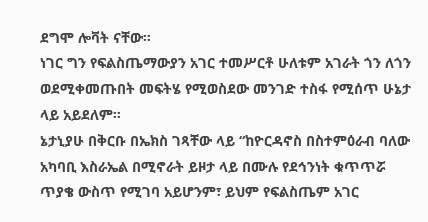ደግሞ ሎቫት ናቸው።
ነገር ግን የፍልስጤማውያን አገር ተመሥርቶ ሁለቱም አገራት ጎን ለጎን ወደሚቀመጡበት መፍትሄ የሚወስደው መንገድ ተስፋ የሚሰጥ ሁኔታ ላይ አይደለም።
ኔታኒያሁ በቅርቡ በኤክስ ገጻቸው ላይ “ከዮርዳኖስ በስተምዕራብ ባለው አካባቢ እስራኤል በሚኖራት ይዞታ ላይ በሙሉ የደኅንነት ቁጥጥሯ ጥያቄ ውስጥ የሚገባ አይሆንም፣ ይህም የፍልስጤም አገር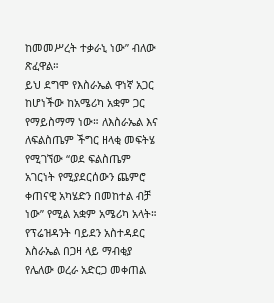ከመመሥረት ተቃራኒ ነው” ብለው ጽፈዋል።
ይህ ደግሞ የእስራኤል ዋነኛ አጋር ከሆነችው ከአሜሪካ አቋም ጋር የማይስማማ ነው። ለእስራኤል እና ለፍልስጤም ችግር ዘላቂ መፍትሄ የሚገኘው “ወደ ፍልስጤም አገርነት የሚያደርሰውን ጨምሮ ቀጠናዊ አካሄድን በመከተል ብቻ ነው” የሚል አቋም አሜሪካ አላት።
የፕሬዝዳንት ባይደን አስተዳደር እስራኤል በጋዛ ላይ ማብቂያ የሌለው ወረራ አድርጋ መቀጠል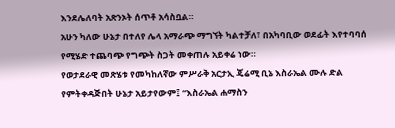እንደሌለባት አጽንኦት ሰጥቶ አሳስቧል።
አሁን ካለው ሁኔታ በተለየ ሌላ አማራጭ ማግኘት ካልተቻለ፣ በአካባቢው ወደፊት እየተባባሰ የሚሄድ ተጨባጭ የግጭት ስጋት መቀጠሉ አይቀሬ ነው።
የወታደራዊ መጽሄቱ የመካከለኛው ምሥራቅ አርታኢ ጄሬሚ ቢኔ እስራኤል ሙሉ ድል የምትቀዳጅበት ሁኔታ አይታየውም፤ “እስራኤል ሐማስን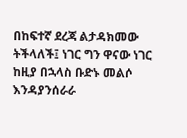በከፍተኛ ደረጃ ልታዳክመው ትችላለች፤ ነገር ግን ዋናው ነገር ከዚያ በኋላስ ቡድኑ መልሶ እንዳያንሰራራ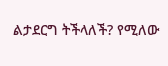ልታደርግ ትችላለች? የሚለው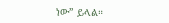ነው” ይላል።